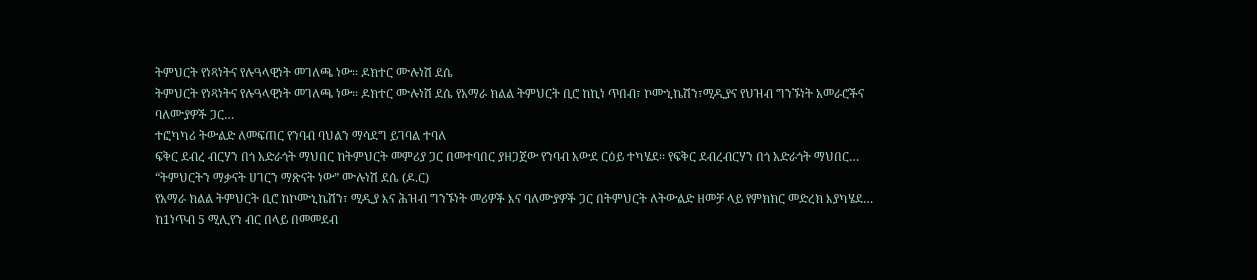ትምህርት የነጻነትና የሉዓላዊነት መገለጫ ነው፡፡ ዶክተር ሙሉነሽ ደሴ
ትምህርት የነጻነትና የሉዓላዊነት መገለጫ ነው፡፡ ዶክተር ሙሉነሽ ደሴ የአማራ ክልል ትምህርት ቢሮ ከኪነ ጥበብ፣ ኮሙኒኬሽን፣ሚዲያና የህዝብ ግንኙነት አመራሮችና ባለሙያዎች ጋር…
ተፎካካሪ ትውልድ ለመፍጠር የንባብ ባህልን ማሳደግ ይገባል ተባለ
ፍቅር ደብረ ብርሃን በጎ አድራጎት ማህበር ከትምህርት መምሪያ ጋር በመተባበር ያዘጋጀው የንባብ አውደ ርዕይ ተካሄደ፡፡ የፍቅር ደብረብርሃን በጎ አድራጎት ማህበር…
“ትምህርትን ማቃናት ሀገርን ማጽናት ነው” ሙሉነሽ ደሴ (ዶ.ር)
የአማራ ክልል ትምህርት ቢሮ ከኮሙኒኬሽን፣ ሚዲያ እና ሕዝብ ግንኙነት መሪዎች እና ባለሙያዎች ጋር በትምህርት ለትውልድ ዘመቻ ላይ የምክክር መድረክ እያካሄደ…
ከ1ነጥብ 5 ሚሊየን ብር በላይ በመመደብ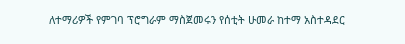ለተማሪዎች የምገባ ፕሮግራም ማስጀመሩን የሰቲት ሁመራ ከተማ አስተዳደር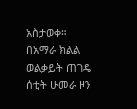አስታወቀ።
በአማራ ክልል ወልቃይት ጠገዴ ሰቲት ሁመራ ዞን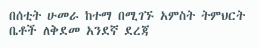በሰቲት ሁመራ ከተማ በሚገኙ አምስት ትምህርት ቤቶች ለቅደመ አንደኛ ደረጃ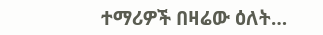ተማሪዎች በዛሬው ዕለት…